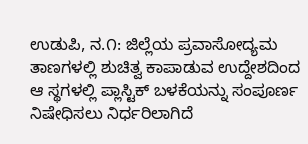ಉಡುಪಿ, ನ.೧: ಜಿಲ್ಲೆಯ ಪ್ರವಾಸೋದ್ಯಮ ತಾಣಗಳಲ್ಲಿ ಶುಚಿತ್ವ ಕಾಪಾಡುವ ಉದ್ದೇಶದಿಂದ ಆ ಸ್ಥಗಳಲ್ಲಿ ಪ್ಲಾಸ್ಟಿಕ್ ಬಳಕೆಯನ್ನು ಸಂಪೂರ್ಣ ನಿಷೇಧಿಸಲು ನಿರ್ಧರಿಲಾಗಿದೆ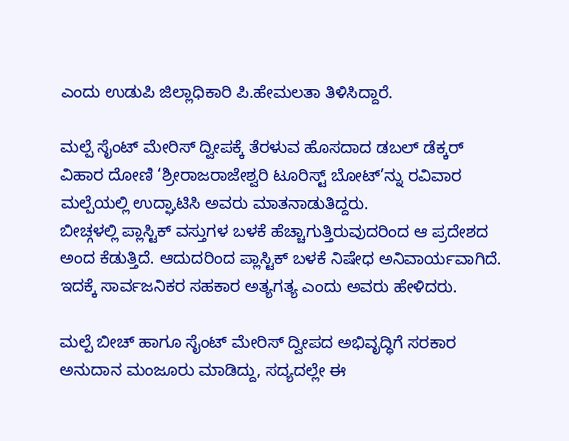ಎಂದು ಉಡುಪಿ ಜಿಲ್ಲಾಧಿಕಾರಿ ಪಿ.ಹೇಮಲತಾ ತಿಳಿಸಿದ್ದಾರೆ.

ಮಲ್ಪೆ ಸೈಂಟ್ ಮೇರಿಸ್ ದ್ವೀಪಕ್ಕೆ ತೆರಳುವ ಹೊಸದಾದ ಡಬಲ್ ಡೆಕ್ಕರ್ ವಿಹಾರ ದೋಣಿ ‘ಶ್ರೀರಾಜರಾಜೇಶ್ವರಿ ಟೂರಿಸ್ಟ್ ಬೋಟ್’ನ್ನು ರವಿವಾರ ಮಲ್ಪೆಯಲ್ಲಿ ಉದ್ಘಾಟಿಸಿ ಅವರು ಮಾತನಾಡುತಿದ್ದರು.
ಬೀಚ್ಗಳಲ್ಲಿ ಪ್ಲಾಸ್ಟಿಕ್ ವಸ್ತುಗಳ ಬಳಕೆ ಹೆಚ್ಚಾಗುತ್ತಿರುವುದರಿಂದ ಆ ಪ್ರದೇಶದ ಅಂದ ಕೆಡುತ್ತಿದೆ. ಆದುದರಿಂದ ಪ್ಲಾಸ್ಟಿಕ್ ಬಳಕೆ ನಿಷೇಧ ಅನಿವಾರ್ಯವಾಗಿದೆ. ಇದಕ್ಕೆ ಸಾರ್ವಜನಿಕರ ಸಹಕಾರ ಅತ್ಯಗತ್ಯ ಎಂದು ಅವರು ಹೇಳಿದರು.

ಮಲ್ಪೆ ಬೀಚ್ ಹಾಗೂ ಸೈಂಟ್ ಮೇರಿಸ್ ದ್ವೀಪದ ಅಭಿವೃದ್ಧಿಗೆ ಸರಕಾರ ಅನುದಾನ ಮಂಜೂರು ಮಾಡಿದ್ದು, ಸದ್ಯದಲ್ಲೇ ಈ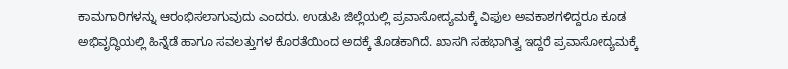ಕಾಮಗಾರಿಗಳನ್ನು ಆರಂಭಿಸಲಾಗುವುದು ಎಂದರು. ಉಡುಪಿ ಜಿಲ್ಲೆಯಲ್ಲಿ ಪ್ರವಾಸೋದ್ಯಮಕ್ಕೆ ವಿಫುಲ ಅವಕಾಶಗಳಿದ್ದರೂ ಕೂಡ ಅಭಿವೃದ್ಧಿಯಲ್ಲಿ ಹಿನ್ನೆಡೆ ಹಾಗೂ ಸವಲತ್ತುಗಳ ಕೊರತೆಯಿಂದ ಅದಕ್ಕೆ ತೊಡಕಾಗಿದೆ. ಖಾಸಗಿ ಸಹಭಾಗಿತ್ವ ಇದ್ದರೆ ಪ್ರವಾಸೋದ್ಯಮಕ್ಕೆ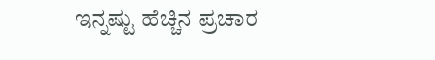ಇನ್ನಷ್ಟು ಹೆಚ್ಚಿನ ಪ್ರಚಾರ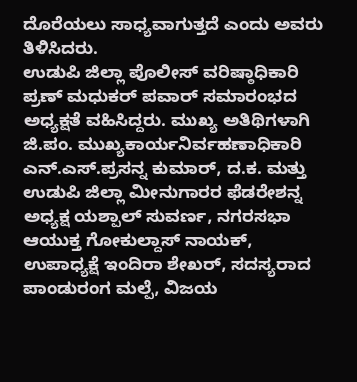ದೊರೆಯಲು ಸಾಧ್ಯವಾಗುತ್ತದೆ ಎಂದು ಅವರು ತಿಳಿಸಿದರು.
ಉಡುಪಿ ಜಿಲ್ಲಾ ಪೊಲೀಸ್ ವರಿಷ್ಠಾಧಿಕಾರಿ ಪ್ರಣ್ ಮಧುಕರ್ ಪವಾರ್ ಸಮಾರಂಭದ ಅಧ್ಯಕ್ಷತೆ ವಹಿಸಿದ್ದರು. ಮುಖ್ಯ ಅತಿಥಿಗಳಾಗಿ ಜಿ.ಪಂ. ಮುಖ್ಯಕಾರ್ಯನಿರ್ವಹಣಾಧಿಕಾರಿ ಎನ್.ಎಸ್.ಪ್ರಸನ್ನ ಕುಮಾರ್, ದ.ಕ. ಮತ್ತು ಉಡುಪಿ ಜಿಲ್ಲಾ ಮೀನುಗಾರರ ಫೆಡರೇಶನ್ನ ಅಧ್ಯಕ್ಷ ಯಶ್ಪಾಲ್ ಸುವರ್ಣ, ನಗರಸಭಾ ಆಯುಕ್ತ ಗೋಕುಲ್ದಾಸ್ ನಾಯಕ್, ಉಪಾಧ್ಯಕ್ಷೆ ಇಂದಿರಾ ಶೇಖರ್, ಸದಸ್ಯರಾದ ಪಾಂಡುರಂಗ ಮಲ್ಪೆ, ವಿಜಯ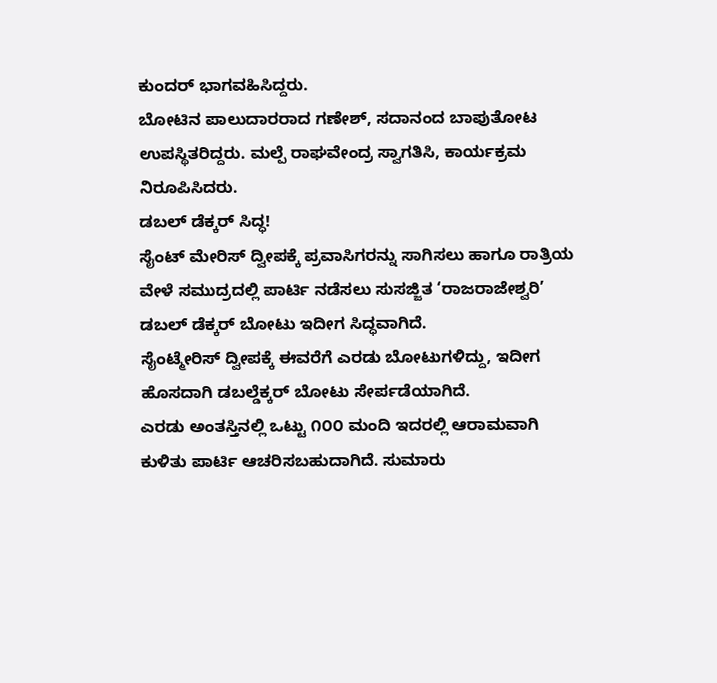ಕುಂದರ್ ಭಾಗವಹಿಸಿದ್ದರು.
ಬೋಟಿನ ಪಾಲುದಾರರಾದ ಗಣೇಶ್, ಸದಾನಂದ ಬಾಪುತೋಟ ಉಪಸ್ಥಿತರಿದ್ದರು. ಮಲ್ಪೆ ರಾಘವೇಂದ್ರ ಸ್ವಾಗತಿಸಿ, ಕಾರ್ಯಕ್ರಮ ನಿರೂಪಿಸಿದರು.
ಡಬಲ್ ಡೆಕ್ಕರ್ ಸಿದ್ಧ!
ಸೈಂಟ್ ಮೇರಿಸ್ ದ್ವೀಪಕ್ಕೆ ಪ್ರವಾಸಿಗರನ್ನು ಸಾಗಿಸಲು ಹಾಗೂ ರಾತ್ರಿಯ ವೇಳೆ ಸಮುದ್ರದಲ್ಲಿ ಪಾರ್ಟಿ ನಡೆಸಲು ಸುಸಜ್ಜಿತ ‘ರಾಜರಾಜೇಶ್ವರಿ’ ಡಬಲ್ ಡೆಕ್ಕರ್ ಬೋಟು ಇದೀಗ ಸಿದ್ಧವಾಗಿದೆ.
ಸೈಂಟ್ಮೇರಿಸ್ ದ್ವೀಪಕ್ಕೆ ಈವರೆಗೆ ಎರಡು ಬೋಟುಗಳಿದ್ದು, ಇದೀಗ ಹೊಸದಾಗಿ ಡಬಲ್ಡೆಕ್ಕರ್ ಬೋಟು ಸೇರ್ಪಡೆಯಾಗಿದೆ.
ಎರಡು ಅಂತಸ್ತಿನಲ್ಲಿ ಒಟ್ಟು ೧೦೦ ಮಂದಿ ಇದರಲ್ಲಿ ಆರಾಮವಾಗಿ ಕುಳಿತು ಪಾರ್ಟಿ ಆಚರಿಸಬಹುದಾಗಿದೆ. ಸುಮಾರು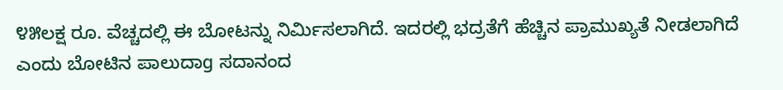೪೫ಲಕ್ಷ ರೂ. ವೆಚ್ಚದಲ್ಲಿ ಈ ಬೋಟನ್ನು ನಿರ್ಮಿಸಲಾಗಿದೆ. ಇದರಲ್ಲಿ ಭದ್ರತೆಗೆ ಹೆಚ್ಚಿನ ಪ್ರಾಮುಖ್ಯತೆ ನೀಡಲಾಗಿದೆ ಎಂದು ಬೋಟಿನ ಪಾಲುದಾg ಸದಾನಂದ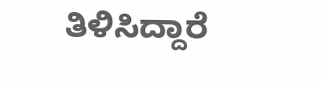ತಿಳಿಸಿದ್ದಾರೆ